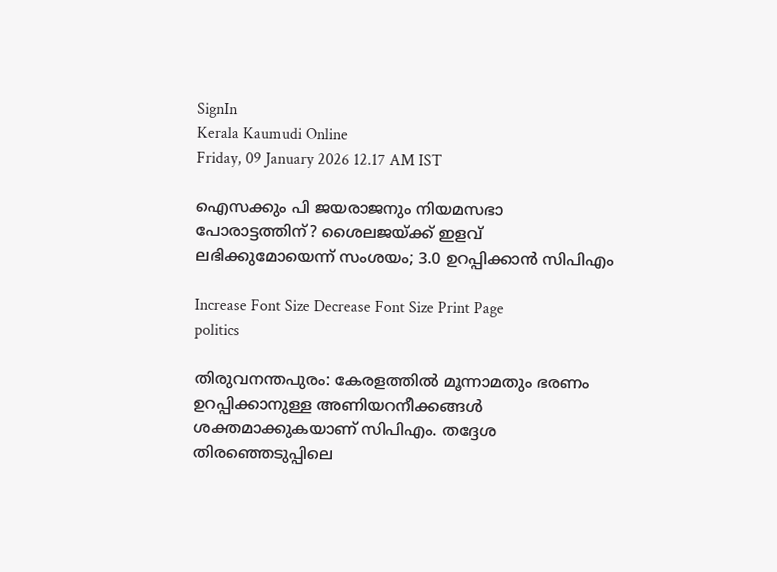SignIn
Kerala Kaumudi Online
Friday, 09 January 2026 12.17 AM IST

ഐസക്കും പി ജയരാജനും നിയമസഭാ പോരാട്ടത്തിന്? ശൈലജയ്ക്ക് ഇളവ് ലഭിക്കുമോയെന്ന് സംശയം; 3.0 ഉറപ്പിക്കാന്‍ സിപിഎം

Increase Font Size Decrease Font Size Print Page
politics

തിരുവനന്തപുരം: കേരളത്തില്‍ മൂന്നാമതും ഭരണം ഉറപ്പിക്കാനുള്ള അണിയറനീക്കങ്ങള്‍ ശക്തമാക്കുകയാണ് സിപിഎം. തദ്ദേശ തിരഞ്ഞെടുപ്പിലെ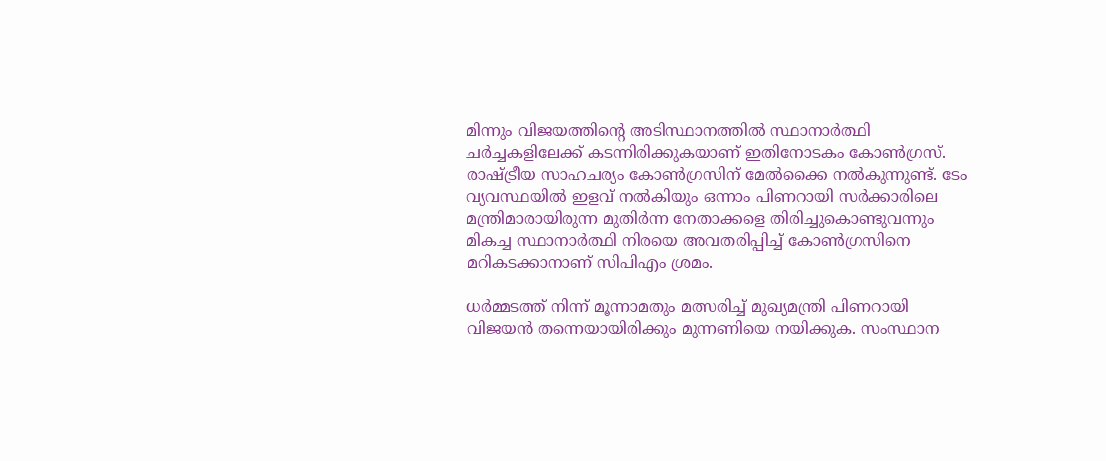മിന്നും വിജയത്തിന്റെ അടിസ്ഥാനത്തില്‍ സ്ഥാനാര്‍ത്ഥി ചര്‍ച്ചകളിലേക്ക് കടന്നിരിക്കുകയാണ് ഇതിനോടകം കോണ്‍ഗ്രസ്. രാഷ്ട്രീയ സാഹചര്യം കോണ്‍ഗ്രസിന് മേല്‍ക്കൈ നല്‍കുന്നുണ്ട്. ടേം വ്യവസ്ഥയില്‍ ഇളവ് നല്‍കിയും ഒന്നാം പിണറായി സര്‍ക്കാരിലെ മന്ത്രിമാരായിരുന്ന മുതിര്‍ന്ന നേതാക്കളെ തിരിച്ചുകൊണ്ടുവന്നും മികച്ച സ്ഥാനാര്‍ത്ഥി നിരയെ അവതരിപ്പിച്ച് കോണ്‍ഗ്രസിനെ മറികടക്കാനാണ് സിപിഎം ശ്രമം.

ധര്‍മ്മടത്ത് നിന്ന് മൂന്നാമതും മത്സരിച്ച് മുഖ്യമന്ത്രി പിണറായി വിജയന്‍ തന്നെയായിരിക്കും മുന്നണിയെ നയിക്കുക. സംസ്ഥാന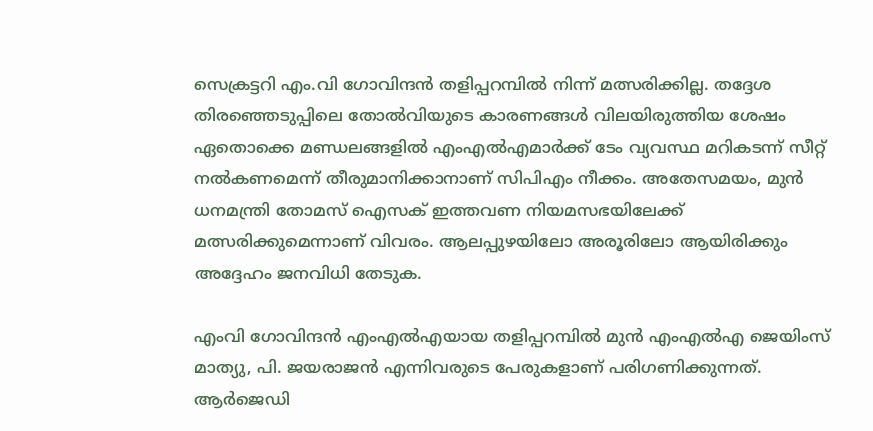സെക്രട്ടറി എം.വി ഗോവിന്ദന്‍ തളിപ്പറമ്പില്‍ നിന്ന് മത്സരിക്കില്ല. തദ്ദേശ തിരഞ്ഞെടുപ്പിലെ തോല്‍വിയുടെ കാരണങ്ങള്‍ വിലയിരുത്തിയ ശേഷം ഏതൊക്കെ മണ്ഡലങ്ങളില്‍ എംഎല്‍എമാര്‍ക്ക് ടേം വ്യവസ്ഥ മറികടന്ന് സീറ്റ് നല്‍കണമെന്ന് തീരുമാനിക്കാനാണ് സിപിഎം നീക്കം. അതേസമയം, മുന്‍ ധനമന്ത്രി തോമസ് ഐസക് ഇത്തവണ നിയമസഭയിലേക്ക് മത്സരിക്കുമെന്നാണ് വിവരം. ആലപ്പുഴയിലോ അരൂരിലോ ആയിരിക്കും അദ്ദേഹം ജനവിധി തേടുക.

എംവി ഗോവിന്ദന്‍ എംഎല്‍എയായ തളിപ്പറമ്പില്‍ മുന്‍ എംഎല്‍എ ജെയിംസ് മാത്യു, പി. ജയരാജന്‍ എന്നിവരുടെ പേരുകളാണ് പരിഗണിക്കുന്നത്. ആര്‍ജെഡി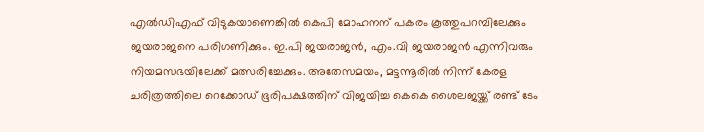എല്‍ഡിഎഫ് വിടുകയാണെങ്കില്‍ കെപി മോഹനന് പകരം കൂത്തുപറമ്പിലേക്കും ജയരാജനെ പരിഗണിക്കും. ഇ.പി ജയരാജന്‍, എം.വി ജയരാജന്‍ എന്നിവരും നിയമസഭയിലേക്ക് മത്സരിച്ചേക്കും. അതേസമയം, മട്ടന്നൂരില്‍ നിന്ന് കേരള ചരിത്രത്തിലെ റെക്കോഡ് ഭൂരിപക്ഷത്തിന് വിജയിച്ച കെകെ ശൈലജയ്ക്ക് രണ്ട് ടേം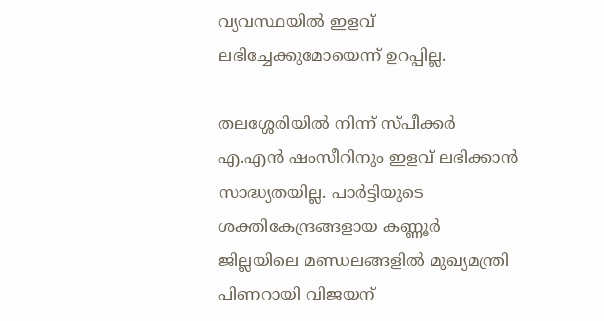വ്യവസ്ഥയില്‍ ഇളവ് ലഭിച്ചേക്കുമോയെന്ന് ഉറപ്പില്ല.

തലശ്ശേരിയില്‍ നിന്ന് സ്പീക്കര്‍ എ.എന്‍ ഷംസീറിനും ഇളവ് ലഭിക്കാന്‍ സാദ്ധ്യതയില്ല. പാര്‍ട്ടിയുടെ ശക്തികേന്ദ്രങ്ങളായ കണ്ണൂര്‍ ജില്ലയിലെ മണ്ഡലങ്ങളില്‍ മുഖ്യമന്ത്രി പിണറായി വിജയന്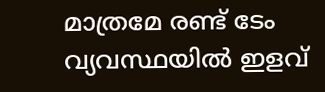മാത്രമേ രണ്ട് ടേം വ്യവസ്ഥയില്‍ ഇളവ്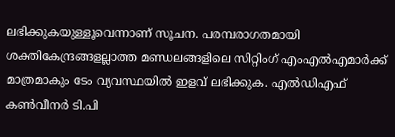ലഭിക്കുകയുള്ളൂവെന്നാണ് സൂചന. പരമ്പരാഗതമായി ശക്തികേന്ദ്രങ്ങളല്ലാത്ത മണ്ഡലങ്ങളിലെ സിറ്റിംഗ് എംഎല്‍എമാര്‍ക്ക് മാത്രമാകും ടേം വ്യവസ്ഥയില്‍ ഇളവ് ലഭിക്കുക. എല്‍ഡിഎഫ് കണ്‍വീനര്‍ ടി.പി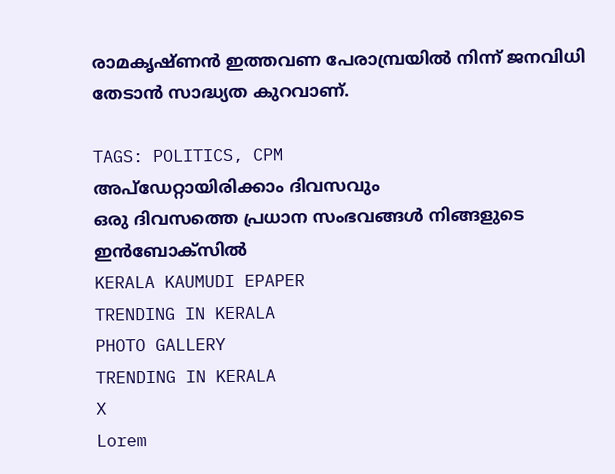രാമകൃഷ്ണന്‍ ഇത്തവണ പേരാമ്പ്രയില്‍ നിന്ന് ജനവിധി തേടാന്‍ സാദ്ധ്യത കുറവാണ്.

TAGS: POLITICS, CPM
അപ്ഡേറ്റായിരിക്കാം ദിവസവും
ഒരു ദിവസത്തെ പ്രധാന സംഭവങ്ങൾ നിങ്ങളുടെ ഇൻബോക്സിൽ
KERALA KAUMUDI EPAPER
TRENDING IN KERALA
PHOTO GALLERY
TRENDING IN KERALA
X
Lorem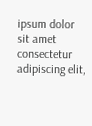ipsum dolor sit amet
consectetur adipiscing elit,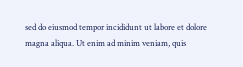sed do eiusmod tempor incididunt ut labore et dolore magna aliqua. Ut enim ad minim veniam, quis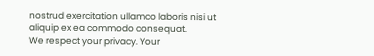nostrud exercitation ullamco laboris nisi ut aliquip ex ea commodo consequat.
We respect your privacy. Your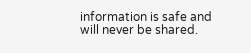information is safe and will never be shared.